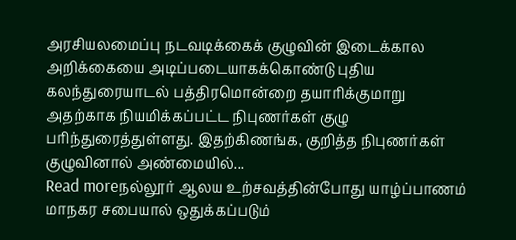அரசியலமைப்பு நடவடிக்கைக் குழுவின் இடைக்கால அறிக்கையை அடிப்படையாகக்கொண்டு புதிய கலந்துரையாடல் பத்திரமொன்றை தயாரிக்குமாறு அதற்காக நியமிக்கப்பட்ட நிபுணர்கள் குழு பரிந்துரைத்துள்ளது. இதற்கிணங்க, குறித்த நிபுணர்கள் குழுவினால் அண்மையில்...
Read moreநல்லூர் ஆலய உற்சவத்தின்போது யாழ்ப்பாணம் மாநகர சபையால் ஒதுக்கப்படும்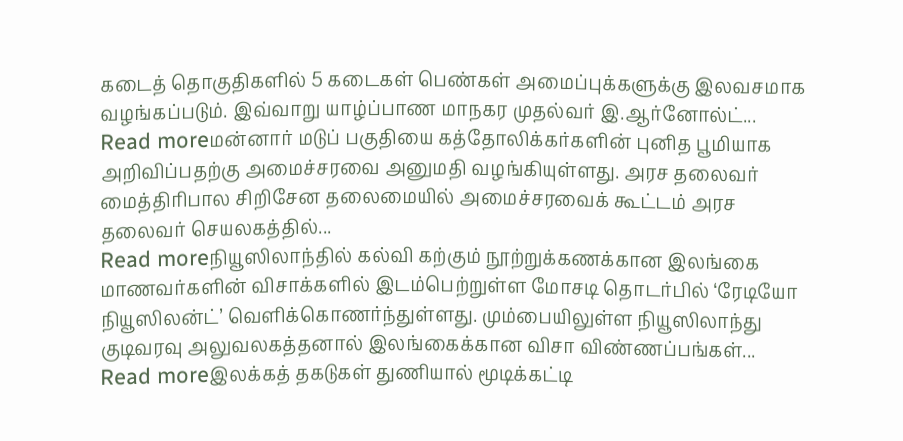கடைத் தொகுதிகளில் 5 கடைகள் பெண்கள் அமைப்புக்களுக்கு இலவசமாக வழங்கப்படும். இவ்வாறு யாழ்ப்பாண மாநகர முதல்வர் இ.ஆர்னோல்ட்...
Read moreமன்னார் மடுப் பகுதியை கத்தோலிக்கர்களின் புனித பூமியாக அறிவிப்பதற்கு அமைச்சரவை அனுமதி வழங்கியுள்ளது. அரச தலைவர் மைத்திரிபால சிறிசேன தலைமையில் அமைச்சரவைக் கூட்டம் அரச தலைவர் செயலகத்தில்...
Read moreநியூஸிலாந்தில் கல்வி கற்கும் நூற்றுக்கணக்கான இலங்கை மாணவர்களின் விசாக்களில் இடம்பெற்றுள்ள மோசடி தொடர்பில் ‘ரேடியோ நியூஸிலன்ட்’ வெளிக்கொணர்ந்துள்ளது. மும்பையிலுள்ள நியூஸிலாந்து குடிவரவு அலுவலகத்தனால் இலங்கைக்கான விசா விண்ணப்பங்கள்...
Read moreஇலக்கத் தகடுகள் துணியால் மூடிக்கட்டி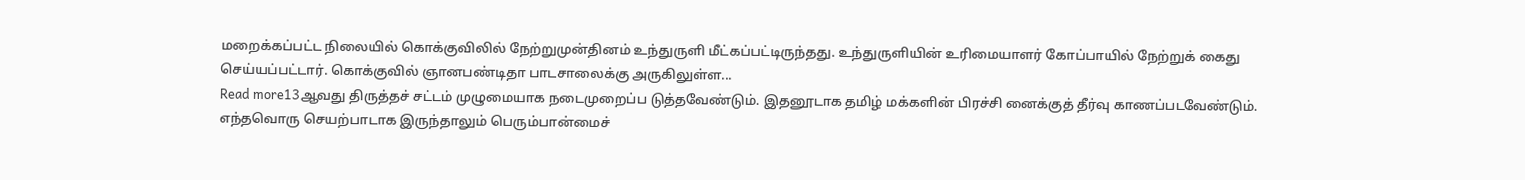மறைக்கப்பட்ட நிலையில் கொக்குவிலில் நேற்றுமுன்தினம் உந்துருளி மீட்கப்பட்டிருந்தது. உந்துருளியின் உரிமையாளர் கோப்பாயில் நேற்றுக் கைது செய்யப்பட்டார். கொக்குவில் ஞானபண்டிதா பாடசாலைக்கு அருகிலுள்ள...
Read more13ஆவது திருத்தச் சட்டம் முழுமையாக நடைமுறைப்ப டுத்தவேண்டும். இதனூடாக தமிழ் மக்களின் பிரச்சி னைக்குத் தீர்வு காணப்படவேண்டும். எந்தவொரு செயற்பாடாக இருந்தாலும் பெரும்பான்மைச்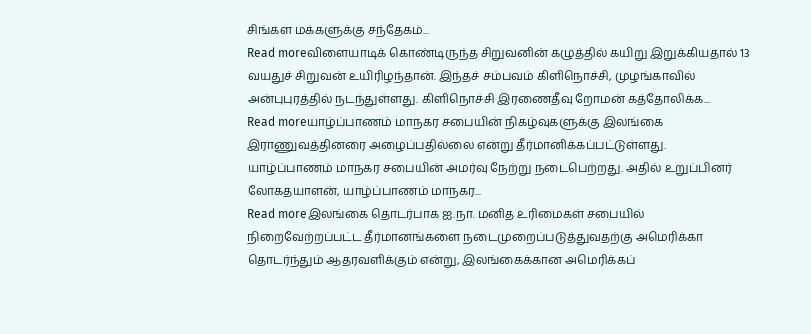சிங்கள மக்களுக்கு சந்தேகம்...
Read moreவிளையாடிக் கொண்டிருந்த சிறுவனின் கழுத்தில் கயிறு இறுக்கியதால் 13 வயதுச் சிறுவன் உயிரிழந்தான். இந்தச் சம்பவம் கிளிநொச்சி, முழங்காவில் அன்புபுரத்தில் நடந்துள்ளது. கிளிநொச்சி இரணைதீவு றோமன் கத்தோலிக்க...
Read moreயாழ்ப்பாணம் மாநகர சபையின் நிகழ்வுகளுக்கு இலங்கை இராணுவத்தினரை அழைப்பதில்லை என்று தீர்மானிக்கப்பட்டுள்ளது. யாழ்ப்பாணம் மாநகர சபையின் அமர்வு நேற்று நடைபெற்றது. அதில் உறுப்பினர் லோகதயாளன், யாழ்ப்பாணம் மாநகர...
Read moreஇலங்கை தொடர்பாக ஐ.நா. மனித உரிமைகள் சபையில் நிறைவேற்றப்பட்ட தீர்மானங்களை நடைமுறைப்படுத்துவதற்கு அமெரிக்கா தொடர்ந்தும் ஆதரவளிக்கும் என்று, இலங்கைக்கான அமெரிக்கப்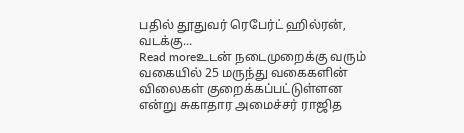பதில் தூதுவர் ரெபேர்ட் ஹில்ரன், வடக்கு...
Read moreஉடன் நடைமுறைக்கு வரும் வகையில் 25 மருந்து வகைகளின் விலைகள் குறைக்கப்பட்டுள்ளன என்று சுகாதார அமைச்சர் ராஜித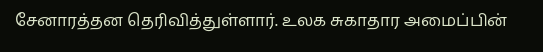சேனாரத்தன தெரிவித்துள்ளார். உலக சுகாதார அமைப்பின்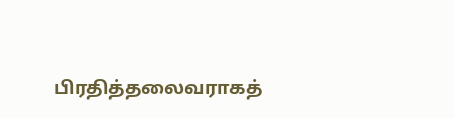பிரதித்தலைவராகத்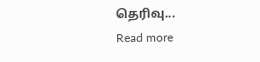தெரிவு...
Read more